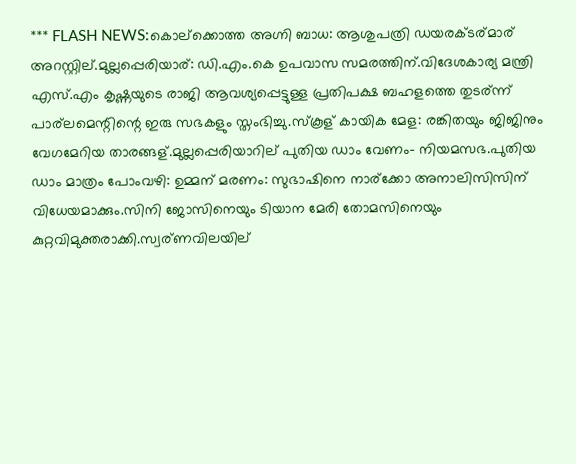*** FLASH NEWS:കൊല്ക്കൊത്ത അഗ്നി ബാധ: ആശുപത്രി ഡയരക്ടര്മാര് അറസ്റ്റില്.മുല്ലപ്പെരിയാര്: ഡി.എം.കെ ഉപവാസ സമരത്തിന്.വിദേശകാര്യ മന്ത്രി എസ്.എം കൃഷ്ണയുടെ രാജി ആവശ്യപ്പെട്ടുള്ള പ്രതിപക്ഷ ബഹളത്തെ തുടര്ന്ന് പാര്ലമെന്റിന്റെ ഇരു സഭകളും സ്തംഭിച്ചു.സ്കൂള് കായിക മേള: രങ്കിതയും ജിജിനും വേഗമേറിയ താരങ്ങള്.മുല്ലപ്പെരിയാറില് പുതിയ ഡാം വേണം- നിയമസഭ.പുതിയ ഡാം മാത്രം പോംവഴി: ഉമ്മന് മരണം: സുഭാഷിനെ നാര്ക്കോ അനാലിസിസിന് വിധേയമാക്കും.സിനി ജോസിനെയും ടിയാന മേരി തോമസിനെയും കുറ്റവിമുക്തരാക്കി.സ്വര്ണവിലയില്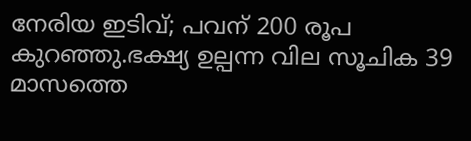നേരിയ ഇടിവ്; പവന് 200 രൂപ കുറഞ്ഞു.ഭക്ഷ്യ ഉല്പന്ന വില സൂചിക 39 മാസത്തെ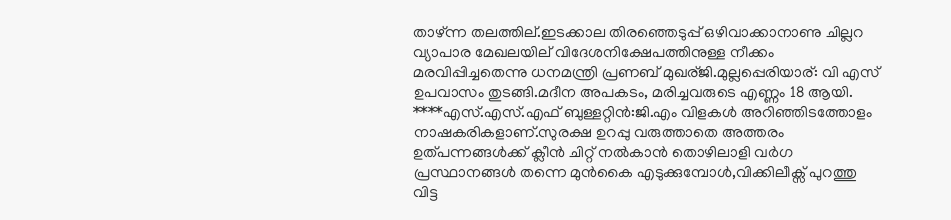താഴ്ന്ന തലത്തില്.ഇടക്കാല തിരഞ്ഞെടുപ്പ് ഒഴിവാക്കാനാണു ചില്ലറ വ്യാപാര മേഖലയില് വിദേശനിക്ഷേപത്തിനുള്ള നീക്കം മരവിപ്പിച്ചതെന്നു ധനമന്ത്രി പ്രണബ് മുഖര്ജി.മുല്ലപ്പെരിയാര്: വി എസ് ഉപവാസം തുടങ്ങി.മദീന അപകടം, മരിച്ചവരുടെ എണ്ണം 18 ആയി. ****എസ്.എസ്.എഫ് ബുള്ളറ്റിന്‍:ജി.എം വിളകള്‍ അറിഞ്ഞിടത്തോളം നാഷകരികളാണ്.സുരക്ഷ ഉറപ്പു വരുത്താതെ അത്തരം ഉത്പന്നങ്ങള്‍ക്ക് ക്ലീന്‍ ചിറ്റ് നല്‍കാന്‍ തൊഴിലാളി വര്‍ഗ പ്രസ്ഥാനങ്ങള്‍ തന്നെ മുന്‍കൈ എടുക്കുമ്പോള്‍,വിക്കിലീക്സ് പുറത്തു വിട്ട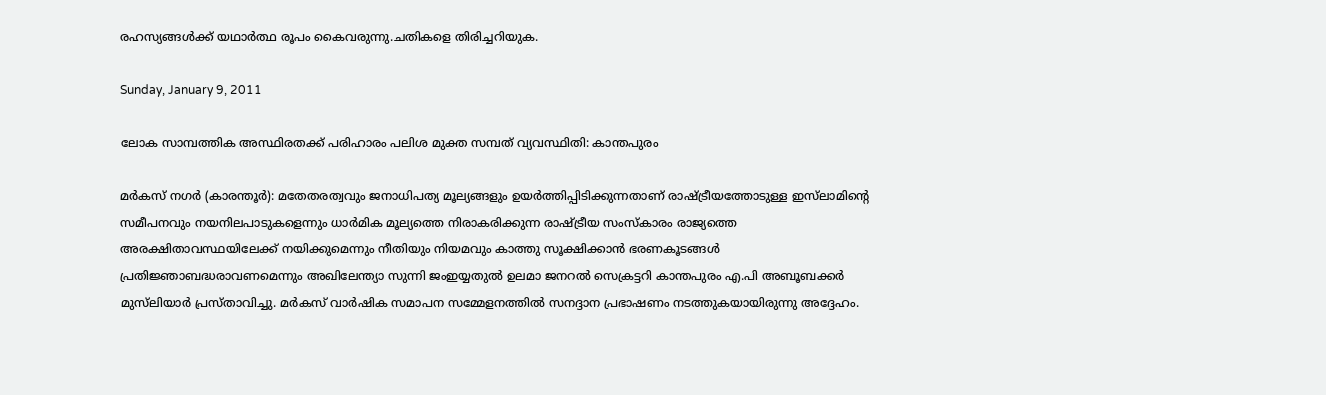രഹസ്യങ്ങള്‍ക്ക് യഥാര്‍ത്ഥ രൂപം കൈവരുന്നു.ചതികളെ തിരിച്ചറിയുക.

Sunday, January 9, 2011

ലോക സാമ്പത്തിക അസ്ഥിരതക്ക് പരിഹാരം പലിശ മുക്ത സമ്പത് വ്യവസ്ഥിതി: കാന്തപുരം

മര്‍കസ് നഗര്‍ (കാരന്തൂര്‍): മതേതരത്വവും ജനാധിപത്യ മൂല്യങ്ങളും ഉയര്‍ത്തിപ്പിടിക്കുന്നതാണ് രാഷ്ട്രീയത്തോടുള്ള ഇസ്‌ലാമിന്റെ സമീപനവും നയനിലപാടുകളെന്നും ധാര്‍മിക മൂല്യത്തെ നിരാകരിക്കുന്ന രാഷ്ട്രീയ സംസ്‌കാരം രാജ്യത്തെ അരക്ഷിതാവസ്ഥയിലേക്ക് നയിക്കുമെന്നും നീതിയും നിയമവും കാത്തു സൂക്ഷിക്കാന്‍ ഭരണകൂടങ്ങള്‍ പ്രതിജ്ഞാബദ്ധരാവണമെന്നും അഖിലേന്ത്യാ സുന്നി ജംഇയ്യതുല്‍ ഉലമാ ജനറല്‍ സെക്രട്ടറി കാന്തപുരം എ.പി അബൂബക്കര്‍ മുസ്‌ലിയാര്‍ പ്രസ്താവിച്ചു. മര്‍കസ് വാര്‍ഷിക സമാപന സമ്മേളനത്തില്‍ സനദ്ദാന പ്രഭാഷണം നടത്തുകയായിരുന്നു അദ്ദേഹം.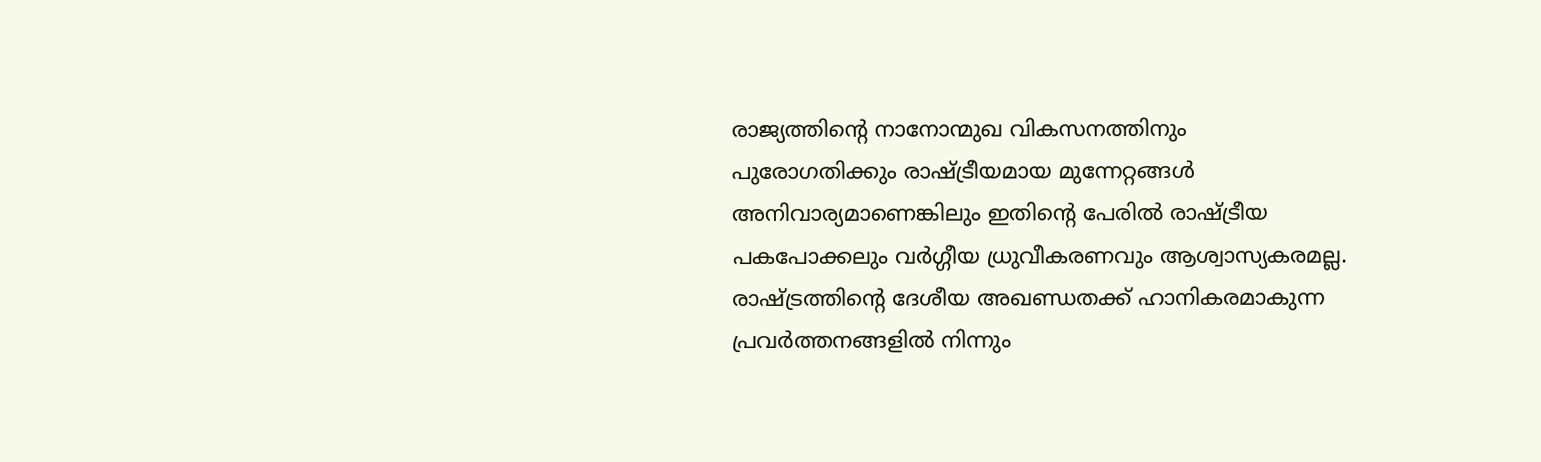രാജ്യത്തിന്റെ നാനോന്മുഖ വികസനത്തിനും പുരോഗതിക്കും രാഷ്ട്രീയമായ മുന്നേറ്റങ്ങള്‍ അനിവാര്യമാണെങ്കിലും ഇതിന്റെ പേരില്‍ രാഷ്ട്രീയ പകപോക്കലും വര്‍ഗ്ഗീയ ധ്രുവീകരണവും ആശ്വാസ്യകരമല്ല. രാഷ്ട്രത്തിന്റെ ദേശീയ അഖണ്ഡതക്ക് ഹാനികരമാകുന്ന പ്രവര്‍ത്തനങ്ങളില്‍ നിന്നും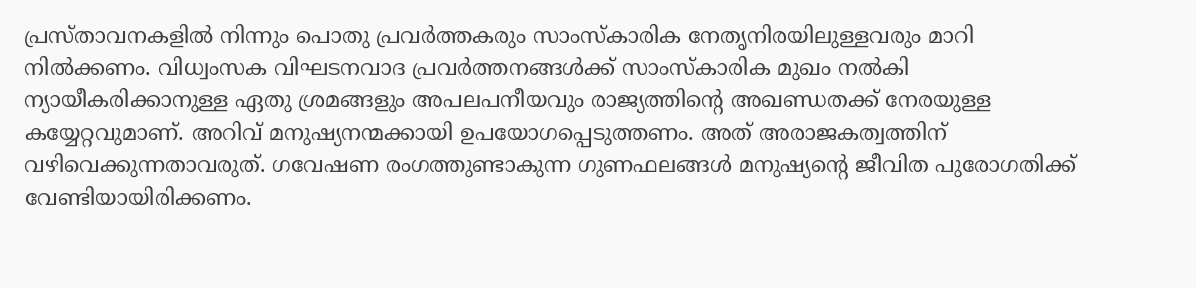പ്രസ്താവനകളില്‍ നിന്നും പൊതു പ്രവര്‍ത്തകരും സാംസ്‌കാരിക നേതൃനിരയിലുള്ളവരും മാറി നില്‍ക്കണം. വിധ്വംസക വിഘടനവാദ പ്രവര്‍ത്തനങ്ങള്‍ക്ക് സാംസ്‌കാരിക മുഖം നല്‍കി ന്യായീകരിക്കാനുള്ള ഏതു ശ്രമങ്ങളും അപലപനീയവും രാജ്യത്തിന്റെ അഖണ്ഡതക്ക് നേരയുള്ള കയ്യേറ്റവുമാണ്. അറിവ് മനുഷ്യനന്മക്കായി ഉപയോഗപ്പെടുത്തണം. അത് അരാജകത്വത്തിന് വഴിവെക്കുന്നതാവരുത്. ഗവേഷണ രംഗത്തുണ്ടാകുന്ന ഗുണഫലങ്ങള്‍ മനുഷ്യന്റെ ജീവിത പുരോഗതിക്ക് വേണ്ടിയായിരിക്കണം.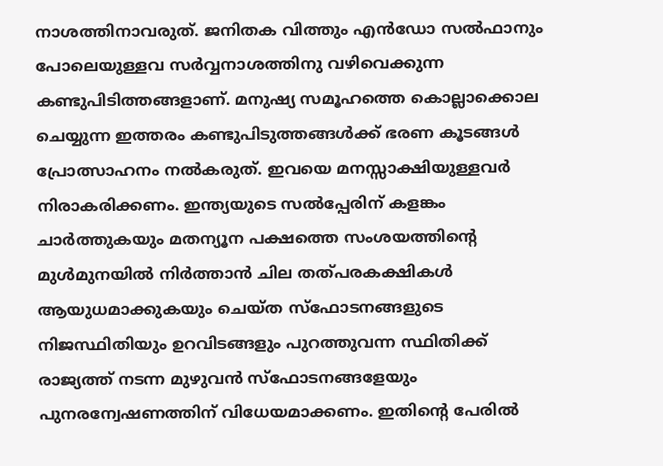നാശത്തിനാവരുത്. ജനിതക വിത്തും എന്‍ഡോ സല്‍ഫാനും പോലെയുള്ളവ സര്‍വ്വനാശത്തിനു വഴിവെക്കുന്ന കണ്ടുപിടിത്തങ്ങളാണ്. മനുഷ്യ സമൂഹത്തെ കൊല്ലാക്കൊല ചെയ്യുന്ന ഇത്തരം കണ്ടുപിടുത്തങ്ങള്‍ക്ക് ഭരണ കൂടങ്ങള്‍ പ്രോത്സാഹനം നല്‍കരുത്. ഇവയെ മനസ്സാക്ഷിയുള്ളവര്‍ നിരാകരിക്കണം. ഇന്ത്യയുടെ സല്‍പ്പേരിന് കളങ്കം ചാര്‍ത്തുകയും മതന്യൂന പക്ഷത്തെ സംശയത്തിന്റെ മുള്‍മുനയില്‍ നിര്‍ത്താന്‍ ചില തത്പരകക്ഷികള്‍ ആയുധമാക്കുകയും ചെയ്ത സ്‌ഫോടനങ്ങളുടെ നിജസ്ഥിതിയും ഉറവിടങ്ങളും പുറത്തുവന്ന സ്ഥിതിക്ക് രാജ്യത്ത് നടന്ന മുഴുവന്‍ സ്‌ഫോടനങ്ങളേയും പുനരന്വേഷണത്തിന് വിധേയമാക്കണം. ഇതിന്റെ പേരില്‍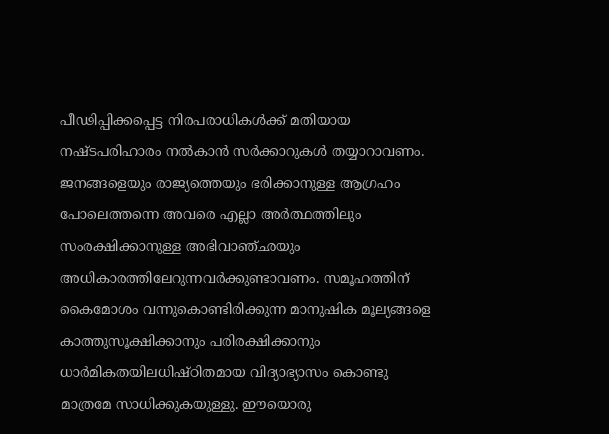പീഢിപ്പിക്കപ്പെട്ട നിരപരാധികള്‍ക്ക് മതിയായ നഷ്ടപരിഹാരം നല്‍കാന്‍ സര്‍ക്കാറുകള്‍ തയ്യാറാവണം.
ജനങ്ങളെയും രാജ്യത്തെയും ഭരിക്കാനുള്ള ആഗ്രഹം പോലെത്തന്നെ അവരെ എല്ലാ അര്‍ത്ഥത്തിലും സംരക്ഷിക്കാനുള്ള അഭിവാഞ്ഛയും അധികാരത്തിലേറുന്നവര്‍ക്കുണ്ടാവണം. സമൂഹത്തിന് കൈമോശം വന്നുകൊണ്ടിരിക്കുന്ന മാനുഷിക മൂല്യങ്ങളെ കാത്തുസൂക്ഷിക്കാനും പരിരക്ഷിക്കാനും ധാര്‍മികതയിലധിഷ്ഠിതമായ വിദ്യാഭ്യാസം കൊണ്ടു മാത്രമേ സാധിക്കുകയുള്ളു. ഈയൊരു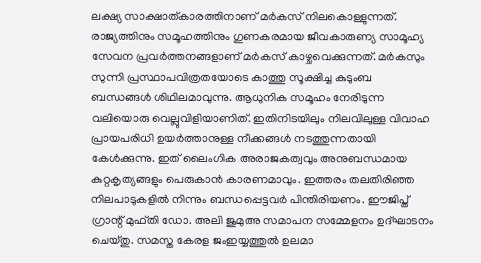ലക്ഷ്യ സാക്ഷാത്കാരത്തിനാണ് മര്‍കസ് നിലകൊള്ളുന്നത്. രാജ്യത്തിനും സമൂഹത്തിനും ഗുണകരമായ ജീവകാരുണ്യ സാമൂഹ്യ സേവന പ്രവര്‍ത്തനങ്ങളാണ് മര്‍കസ് കാഴ്ചവെക്കുന്നത്. മര്‍കസും സുന്നി പ്രസ്ഥാപവിത്രതയോടെ കാത്തു സൂക്ഷിച്ച കുടുംബ ബന്ധങ്ങള്‍ ശിഥിലമാവുന്നു. ആധുനിക സമൂഹം നേരിടുന്ന വലിയൊരു വെല്ലുവിളിയാണിത്. ഇതിനിടയിലും നിലവിലുള്ള വിവാഹ പ്രായപരിധി ഉയര്‍ത്താനുള്ള നീക്കങ്ങള്‍ നടത്തുന്നതായി കേള്‍ക്കുന്നു. ഇത് ലൈംഗിക അരാജകത്വവും അനുബന്ധമായ കുറ്റകൃത്യങ്ങളും പെരുകാന്‍ കാരണമാവും. ഇത്തരം തലതിരിഞ്ഞ നിലപാടുകളില്‍ നിന്നും ബന്ധപ്പെട്ടവര്‍ പിന്തിരിയണം. ഈജിപ്ത് ഗ്രാന്റ് മുഫ്തി ഡോ. അലി ജുമുഅ സമാപന സമ്മേളനം ഉദ്ഘാടനം ചെയ്തു. സമസ്ത കേരള ജംഇയ്യത്തുല്‍ ഉലമാ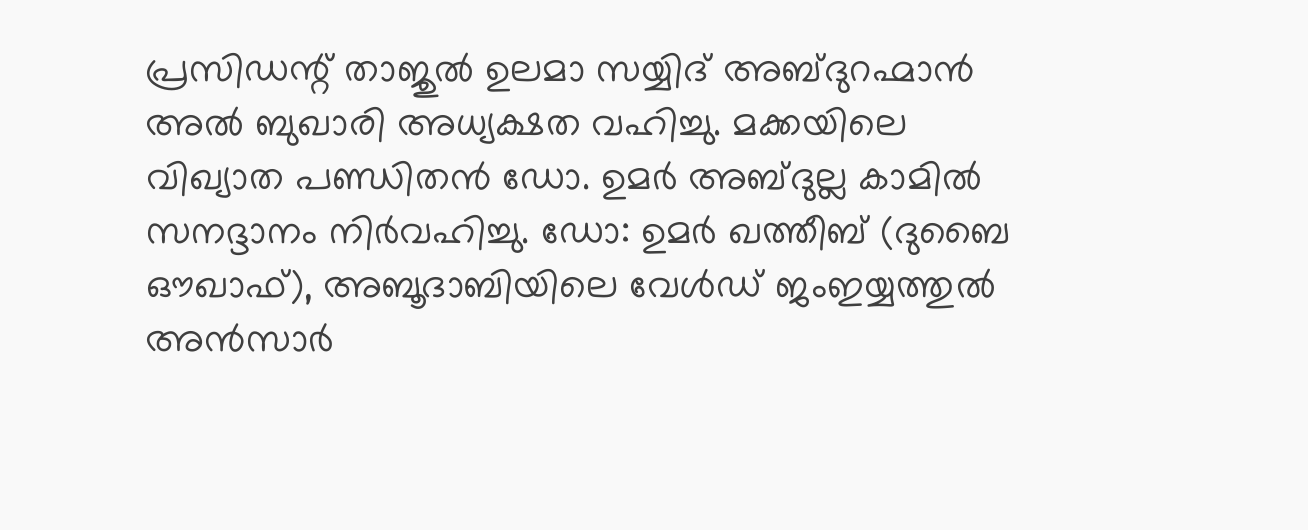പ്രസിഡന്റ് താജുല്‍ ഉലമാ സയ്യിദ് അബ്ദുറഹ്മാന്‍ അല്‍ ബുഖാരി അധ്യക്ഷത വഹിച്ചു. മക്കയിലെ വിഖ്യാത പണ്ഡിതന്‍ ഡോ. ഉമര്‍ അബ്ദുല്ല കാമില്‍ സനദ്ദാനം നിര്‍വഹിച്ചു. ഡോ: ഉമര്‍ ഖത്തീബ് (ദുബൈ ഔഖാഫ്), അബൂദാബിയിലെ വേള്‍ഡ് ജംഇയ്യത്തുല്‍ അന്‍സാര്‍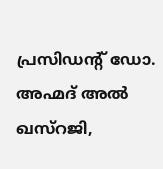പ്രസിഡന്റ് ഡോ. അഹ്മദ് അല്‍ ഖസ്‌റജി,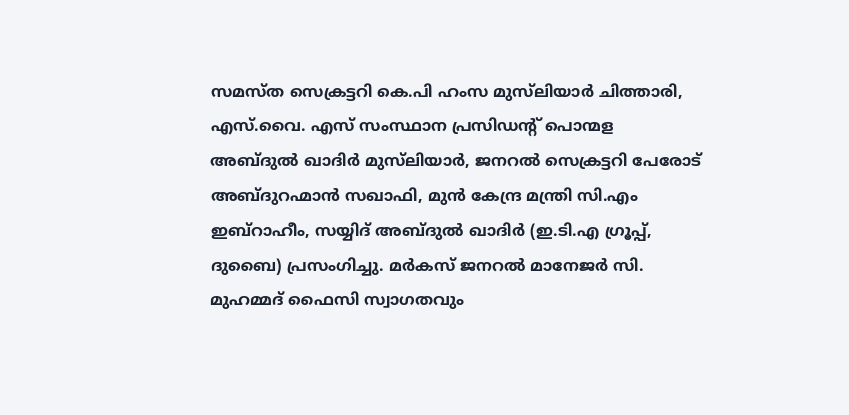സമസ്ത സെക്രട്ടറി കെ.പി ഹംസ മുസ്‌ലിയാര്‍ ചിത്താരി, എസ്.വൈ. എസ് സംസ്ഥാന പ്രസിഡന്റ് പൊന്മള അബ്ദുല്‍ ഖാദിര്‍ മുസ്‌ലിയാര്‍, ജനറല്‍ സെക്രട്ടറി പേരോട് അബ്ദുറഹ്മാന്‍ സഖാഫി, മുന്‍ കേന്ദ്ര മന്ത്രി സി.എം ഇബ്‌റാഹീം, സയ്യിദ് അബ്ദുല്‍ ഖാദിര്‍ (ഇ.ടി.എ ഗ്രൂപ്പ്, ദുബൈ) പ്രസംഗിച്ചു. മര്‍കസ് ജനറല്‍ മാനേജര്‍ സി. മുഹമ്മദ് ഫൈസി സ്വാഗതവും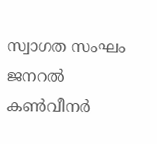സ്വാഗത സംഘം ജനറല്‍ കണ്‍വീനര്‍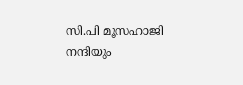സി.പി മൂസഹാജി നന്ദിയും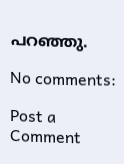പറഞ്ഞു.

No comments:

Post a Comment